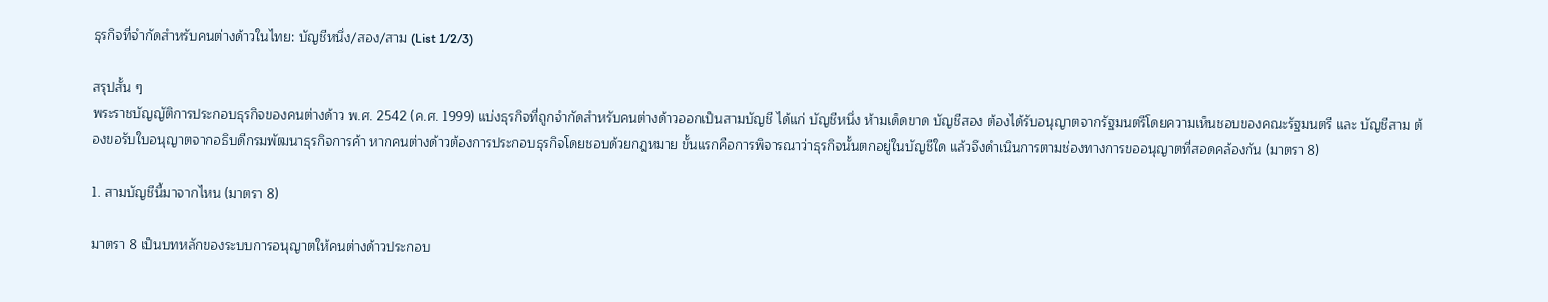ธุรกิจที่จำกัดสำหรับคนต่างด้าวในไทย: บัญชีหนึ่ง/สอง/สาม (List 1/2/3)

สรุปสั้น ๆ
พระราชบัญญัติการประกอบธุรกิจของคนต่างด้าว พ.ศ. 2542 (ค.ศ. 1999) แบ่งธุรกิจที่ถูกจำกัดสำหรับคนต่างด้าวออกเป็นสามบัญชี ได้แก่ บัญชีหนึ่ง ห้ามเด็ดขาด บัญชีสอง ต้องได้รับอนุญาตจากรัฐมนตรีโดยความเห็นชอบของคณะรัฐมนตรี และ บัญชีสาม ต้องขอรับใบอนุญาตจากอธิบดีกรมพัฒนาธุรกิจการค้า หากคนต่างด้าวต้องการประกอบธุรกิจโดยชอบด้วยกฎหมาย ขั้นแรกคือการพิจารณาว่าธุรกิจนั้นตกอยู่ในบัญชีใด แล้วจึงดำเนินการตามช่องทางการขออนุญาตที่สอดคล้องกัน (มาตรา 8)

1. สามบัญชีนี้มาจากไหน (มาตรา 8)

มาตรา 8 เป็นบทหลักของระบบการอนุญาตให้คนต่างด้าวประกอบ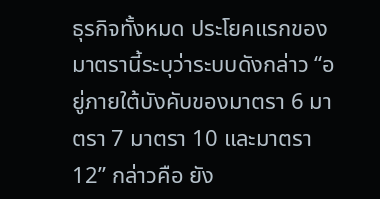ธุรกิจทั้งหมด ประโยคแรกของมาตรานี้ระบุว่าระบบดังกล่าว “อยู่ภายใต้บังคับของมาตรา 6 มาตรา 7 มาตรา 10 และมาตรา 12” กล่าวคือ ยัง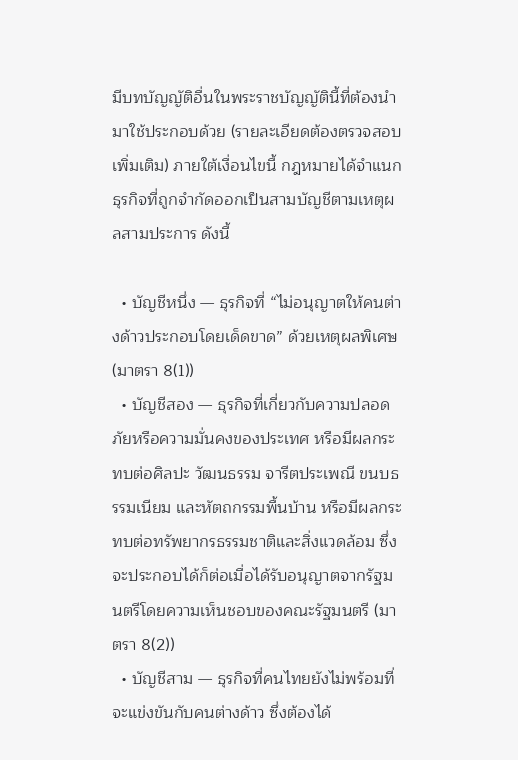มีบทบัญญัติอื่นในพระราชบัญญัตินี้ที่ต้องนำมาใช้ประกอบด้วย (รายละเอียดต้องตรวจสอบเพิ่มเติม) ภายใต้เงื่อนไขนี้ กฎหมายได้จำแนกธุรกิจที่ถูกจำกัดออกเป็นสามบัญชีตามเหตุผลสามประการ ดังนี้

  • บัญชีหนึ่ง — ธุรกิจที่ “ไม่อนุญาตให้คนต่างด้าวประกอบโดยเด็ดขาด” ด้วยเหตุผลพิเศษ (มาตรา 8(1))
  • บัญชีสอง — ธุรกิจที่เกี่ยวกับความปลอดภัยหรือความมั่นคงของประเทศ หรือมีผลกระทบต่อศิลปะ วัฒนธรรม จารีตประเพณี ขนบธรรมเนียม และหัตถกรรมพื้นบ้าน หรือมีผลกระทบต่อทรัพยากรธรรมชาติและสิ่งแวดล้อม ซึ่งจะประกอบได้ก็ต่อเมื่อได้รับอนุญาตจากรัฐมนตรีโดยความเห็นชอบของคณะรัฐมนตรี (มาตรา 8(2))
  • บัญชีสาม — ธุรกิจที่คนไทยยังไม่พร้อมที่จะแข่งขันกับคนต่างด้าว ซึ่งต้องได้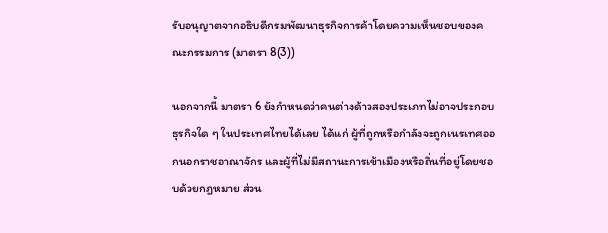รับอนุญาตจากอธิบดีกรมพัฒนาธุรกิจการค้าโดยความเห็นชอบของคณะกรรมการ (มาตรา 8(3))

นอกจากนี้ มาตรา 6 ยังกำหนดว่าคนต่างด้าวสองประเภทไม่อาจประกอบธุรกิจใด ๆ ในประเทศไทยได้เลย ได้แก่ ผู้ที่ถูกหรือกำลังจะถูกเนรเทศออกนอกราชอาณาจักร และผู้ที่ไม่มีสถานะการเข้าเมืองหรือถิ่นที่อยู่โดยชอบด้วยกฎหมาย ส่วน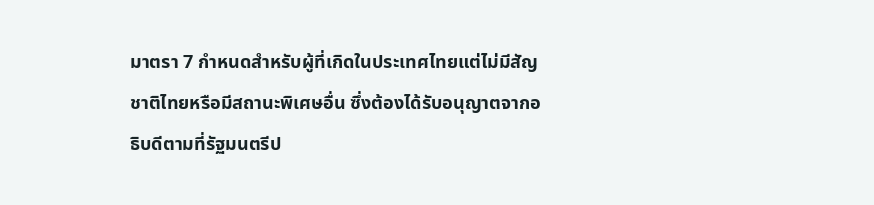มาตรา 7 กำหนดสำหรับผู้ที่เกิดในประเทศไทยแต่ไม่มีสัญชาติไทยหรือมีสถานะพิเศษอื่น ซึ่งต้องได้รับอนุญาตจากอธิบดีตามที่รัฐมนตรีป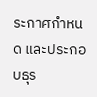ระกาศกำหนด และประกอบธุร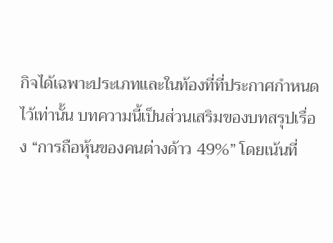กิจได้เฉพาะประเภทและในท้องที่ที่ประกาศกำหนดไว้เท่านั้น บทความนี้เป็นส่วนเสริมของบทสรุปเรื่อง “การถือหุ้นของคนต่างด้าว 49%” โดยเน้นที่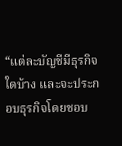“แต่ละบัญชีมีธุรกิจใดบ้าง และจะประกอบธุรกิจโดยชอบ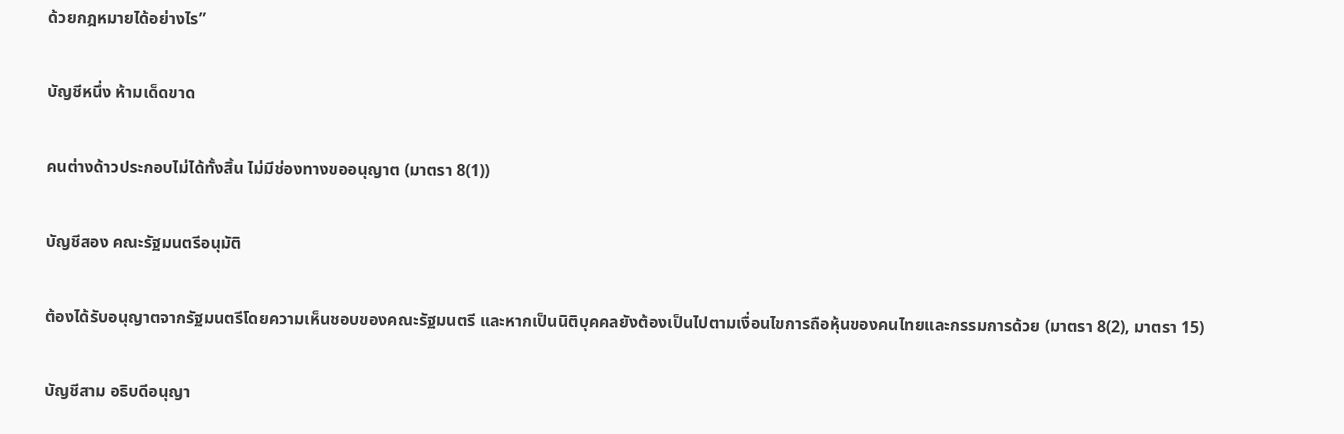ด้วยกฎหมายได้อย่างไร”

บัญชีหนึ่ง ห้ามเด็ดขาด

คนต่างด้าวประกอบไม่ได้ทั้งสิ้น ไม่มีช่องทางขออนุญาต (มาตรา 8(1))

บัญชีสอง คณะรัฐมนตรีอนุมัติ

ต้องได้รับอนุญาตจากรัฐมนตรีโดยความเห็นชอบของคณะรัฐมนตรี และหากเป็นนิติบุคคลยังต้องเป็นไปตามเงื่อนไขการถือหุ้นของคนไทยและกรรมการด้วย (มาตรา 8(2), มาตรา 15)

บัญชีสาม อธิบดีอนุญา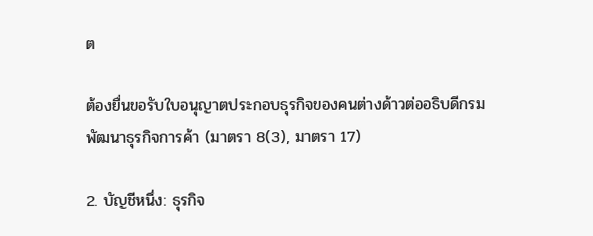ต

ต้องยื่นขอรับใบอนุญาตประกอบธุรกิจของคนต่างด้าวต่ออธิบดีกรมพัฒนาธุรกิจการค้า (มาตรา 8(3), มาตรา 17)

2. บัญชีหนึ่ง: ธุรกิจ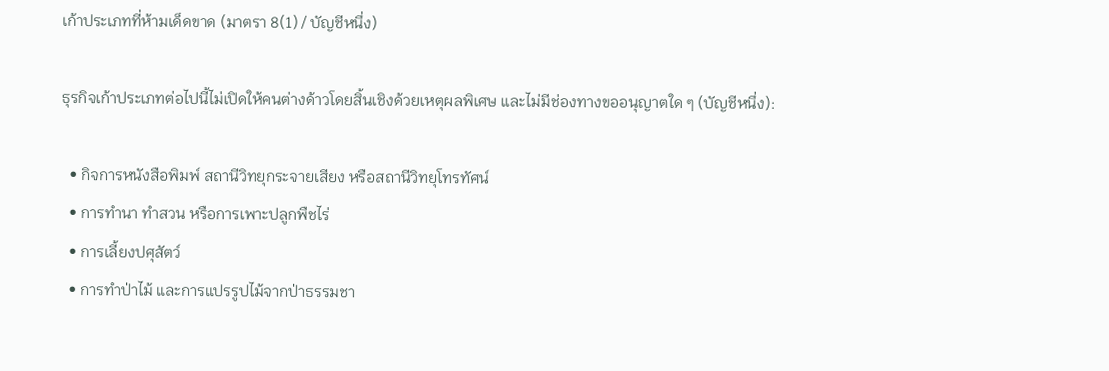เก้าประเภทที่ห้ามเด็ดขาด (มาตรา 8(1) / บัญชีหนึ่ง)

ธุรกิจเก้าประเภทต่อไปนี้ไม่เปิดให้คนต่างด้าวโดยสิ้นเชิงด้วยเหตุผลพิเศษ และไม่มีช่องทางขออนุญาตใด ๆ (บัญชีหนึ่ง):

  • กิจการหนังสือพิมพ์ สถานีวิทยุกระจายเสียง หรือสถานีวิทยุโทรทัศน์
  • การทำนา ทำสวน หรือการเพาะปลูกพืชไร่
  • การเลี้ยงปศุสัตว์
  • การทำป่าไม้ และการแปรรูปไม้จากป่าธรรมชา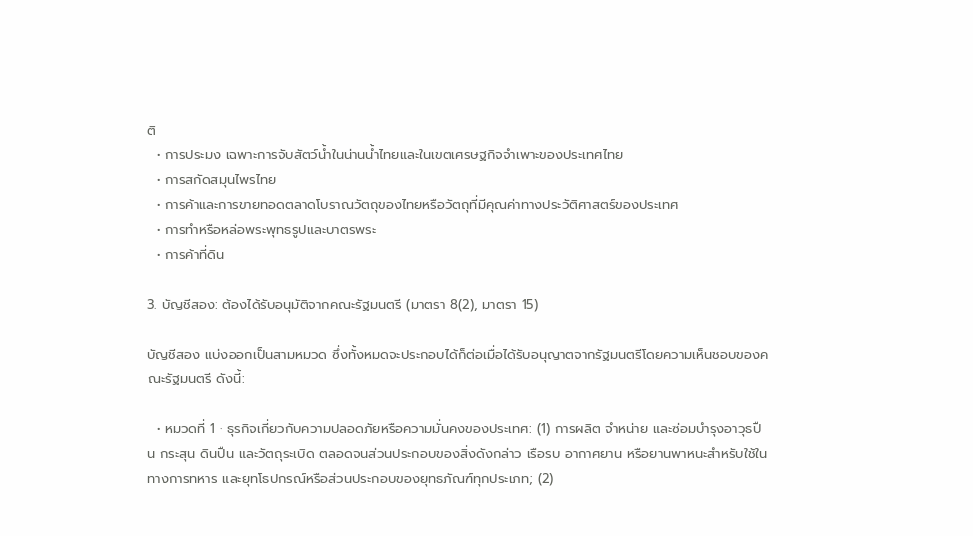ติ
  • การประมง เฉพาะการจับสัตว์น้ำในน่านน้ำไทยและในเขตเศรษฐกิจจำเพาะของประเทศไทย
  • การสกัดสมุนไพรไทย
  • การค้าและการขายทอดตลาดโบราณวัตถุของไทยหรือวัตถุที่มีคุณค่าทางประวัติศาสตร์ของประเทศ
  • การทำหรือหล่อพระพุทธรูปและบาตรพระ
  • การค้าที่ดิน

3. บัญชีสอง: ต้องได้รับอนุมัติจากคณะรัฐมนตรี (มาตรา 8(2), มาตรา 15)

บัญชีสอง แบ่งออกเป็นสามหมวด ซึ่งทั้งหมดจะประกอบได้ก็ต่อเมื่อได้รับอนุญาตจากรัฐมนตรีโดยความเห็นชอบของคณะรัฐมนตรี ดังนี้:

  • หมวดที่ 1 · ธุรกิจเกี่ยวกับความปลอดภัยหรือความมั่นคงของประเทศ: (1) การผลิต จำหน่าย และซ่อมบำรุงอาวุธปืน กระสุน ดินปืน และวัตถุระเบิด ตลอดจนส่วนประกอบของสิ่งดังกล่าว เรือรบ อากาศยาน หรือยานพาหนะสำหรับใช้ในทางการทหาร และยุทโธปกรณ์หรือส่วนประกอบของยุทธภัณฑ์ทุกประเภท; (2)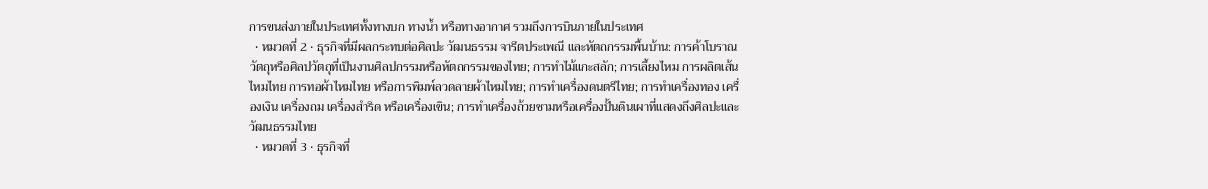การขนส่งภายในประเทศทั้งทางบก ทางน้ำ หรือทางอากาศ รวมถึงการบินภายในประเทศ
  • หมวดที่ 2 · ธุรกิจที่มีผลกระทบต่อศิลปะ วัฒนธรรม จารีตประเพณี และหัตถกรรมพื้นบ้าน: การค้าโบราณวัตถุหรือศิลปวัตถุที่เป็นงานศิลปกรรมหรือหัตถกรรมของไทย; การทำไม้แกะสลัก; การเลี้ยงไหม การผลิตเส้นไหมไทย การทอผ้าไหมไทย หรือการพิมพ์ลวดลายผ้าไหมไทย; การทำเครื่องดนตรีไทย; การทำเครื่องทอง เครื่องเงิน เครื่องถม เครื่องสำริด หรือเครื่องเขิน; การทำเครื่องถ้วยชามหรือเครื่องปั้นดินเผาที่แสดงถึงศิลปะและวัฒนธรรมไทย
  • หมวดที่ 3 · ธุรกิจที่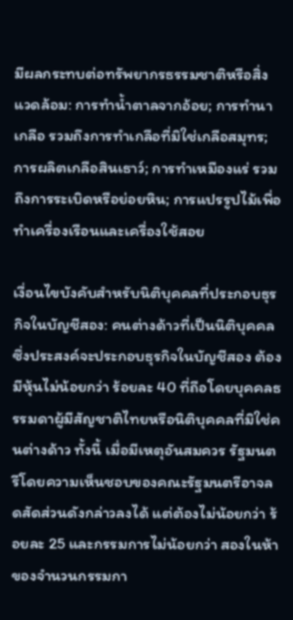มีผลกระทบต่อทรัพยากรธรรมชาติหรือสิ่งแวดล้อม: การทำน้ำตาลจากอ้อย; การทำนาเกลือ รวมถึงการทำเกลือที่มิใช่เกลือสมุทร; การผลิตเกลือสินเธาว์; การทำเหมืองแร่ รวมถึงการระเบิดหรือย่อยหิน; การแปรรูปไม้เพื่อทำเครื่องเรือนและเครื่องใช้สอย

เงื่อนไขบังคับสำหรับนิติบุคคลที่ประกอบธุรกิจในบัญชีสอง: คนต่างด้าวที่เป็นนิติบุคคลซึ่งประสงค์จะประกอบธุรกิจในบัญชีสอง ต้องมีหุ้นไม่น้อยกว่า ร้อยละ 40 ที่ถือโดยบุคคลธรรมดาผู้มีสัญชาติไทยหรือนิติบุคคลที่มิใช่คนต่างด้าว ทั้งนี้ เมื่อมีเหตุอันสมควร รัฐมนตรีโดยความเห็นชอบของคณะรัฐมนตรีอาจลดสัดส่วนดังกล่าวลงได้ แต่ต้องไม่น้อยกว่า ร้อยละ 25 และกรรมการไม่น้อยกว่า สองในห้า ของจำนวนกรรมกา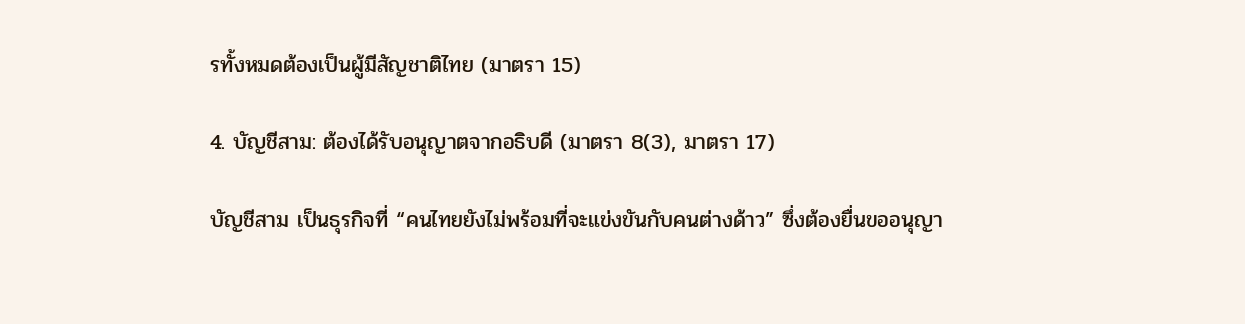รทั้งหมดต้องเป็นผู้มีสัญชาติไทย (มาตรา 15)

4. บัญชีสาม: ต้องได้รับอนุญาตจากอธิบดี (มาตรา 8(3), มาตรา 17)

บัญชีสาม เป็นธุรกิจที่ “คนไทยยังไม่พร้อมที่จะแข่งขันกับคนต่างด้าว” ซึ่งต้องยื่นขออนุญา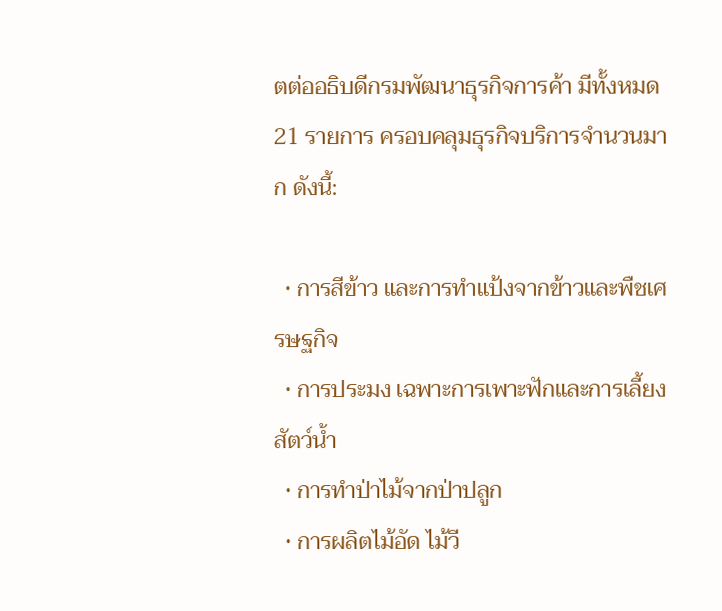ตต่ออธิบดีกรมพัฒนาธุรกิจการค้า มีทั้งหมด 21 รายการ ครอบคลุมธุรกิจบริการจำนวนมาก ดังนี้:

  • การสีข้าว และการทำแป้งจากข้าวและพืชเศรษฐกิจ
  • การประมง เฉพาะการเพาะฟักและการเลี้ยงสัตว์น้ำ
  • การทำป่าไม้จากป่าปลูก
  • การผลิตไม้อัด ไม้วี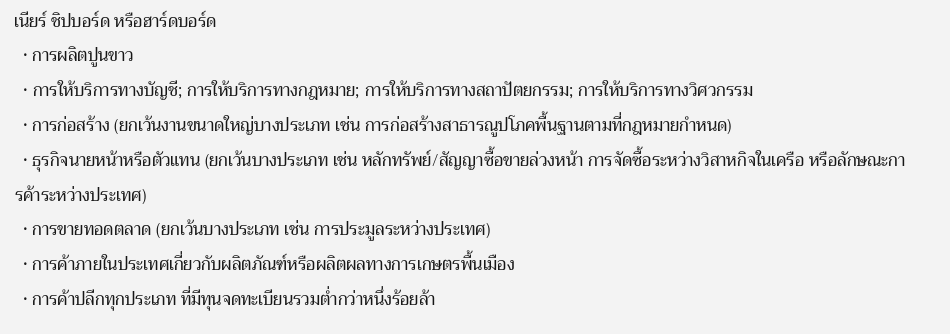เนียร์ ชิปบอร์ด หรือฮาร์ดบอร์ด
  • การผลิตปูนขาว
  • การให้บริการทางบัญชี; การให้บริการทางกฎหมาย; การให้บริการทางสถาปัตยกรรม; การให้บริการทางวิศวกรรม
  • การก่อสร้าง (ยกเว้นงานขนาดใหญ่บางประเภท เช่น การก่อสร้างสาธารณูปโภคพื้นฐานตามที่กฎหมายกำหนด)
  • ธุรกิจนายหน้าหรือตัวแทน (ยกเว้นบางประเภท เช่น หลักทรัพย์/สัญญาซื้อขายล่วงหน้า การจัดซื้อระหว่างวิสาหกิจในเครือ หรือลักษณะการค้าระหว่างประเทศ)
  • การขายทอดตลาด (ยกเว้นบางประเภท เช่น การประมูลระหว่างประเทศ)
  • การค้าภายในประเทศเกี่ยวกับผลิตภัณฑ์หรือผลิตผลทางการเกษตรพื้นเมือง
  • การค้าปลีกทุกประเภท ที่มีทุนจดทะเบียนรวมต่ำกว่าหนึ่งร้อยล้า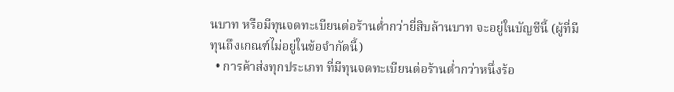นบาท หรือมีทุนจดทะเบียนต่อร้านต่ำกว่ายี่สิบล้านบาท จะอยู่ในบัญชีนี้ (ผู้ที่มีทุนถึงเกณฑ์ไม่อยู่ในข้อจำกัดนี้)
  • การค้าส่งทุกประเภท ที่มีทุนจดทะเบียนต่อร้านต่ำกว่าหนึ่งร้อ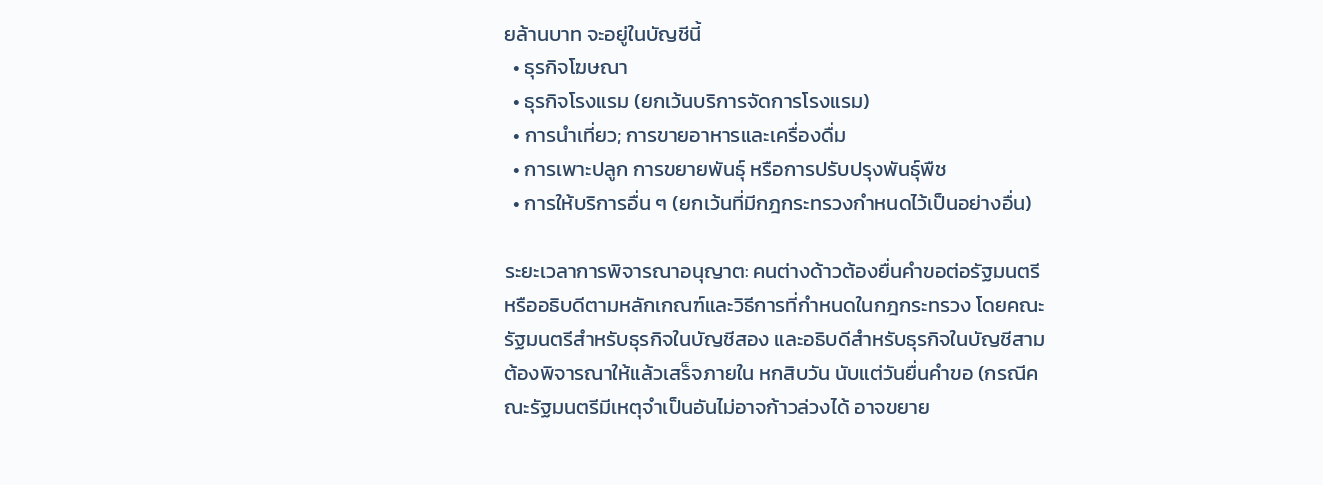ยล้านบาท จะอยู่ในบัญชีนี้
  • ธุรกิจโฆษณา
  • ธุรกิจโรงแรม (ยกเว้นบริการจัดการโรงแรม)
  • การนำเที่ยว; การขายอาหารและเครื่องดื่ม
  • การเพาะปลูก การขยายพันธุ์ หรือการปรับปรุงพันธุ์พืช
  • การให้บริการอื่น ๆ (ยกเว้นที่มีกฎกระทรวงกำหนดไว้เป็นอย่างอื่น)

ระยะเวลาการพิจารณาอนุญาต: คนต่างด้าวต้องยื่นคำขอต่อรัฐมนตรีหรืออธิบดีตามหลักเกณฑ์และวิธีการที่กำหนดในกฎกระทรวง โดยคณะรัฐมนตรีสำหรับธุรกิจในบัญชีสอง และอธิบดีสำหรับธุรกิจในบัญชีสาม ต้องพิจารณาให้แล้วเสร็จภายใน หกสิบวัน นับแต่วันยื่นคำขอ (กรณีคณะรัฐมนตรีมีเหตุจำเป็นอันไม่อาจก้าวล่วงได้ อาจขยาย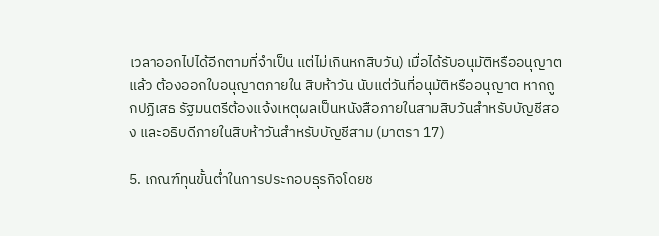เวลาออกไปได้อีกตามที่จำเป็น แต่ไม่เกินหกสิบวัน) เมื่อได้รับอนุมัติหรืออนุญาตแล้ว ต้องออกใบอนุญาตภายใน สิบห้าวัน นับแต่วันที่อนุมัติหรืออนุญาต หากถูกปฏิเสธ รัฐมนตรีต้องแจ้งเหตุผลเป็นหนังสือภายในสามสิบวันสำหรับบัญชีสอง และอธิบดีภายในสิบห้าวันสำหรับบัญชีสาม (มาตรา 17)

5. เกณฑ์ทุนขั้นต่ำในการประกอบธุรกิจโดยช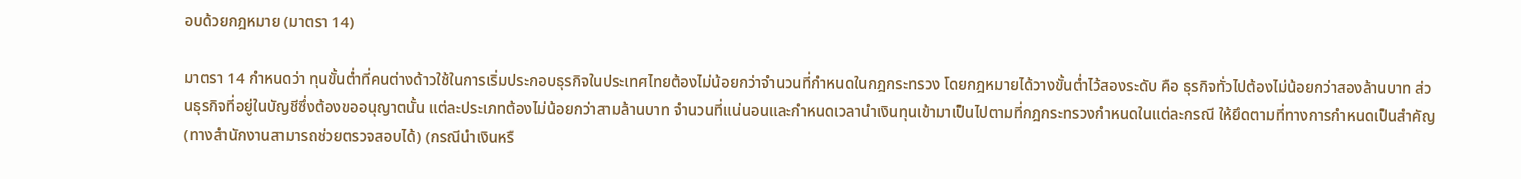อบด้วยกฎหมาย (มาตรา 14)

มาตรา 14 กำหนดว่า ทุนขั้นต่ำที่คนต่างด้าวใช้ในการเริ่มประกอบธุรกิจในประเทศไทยต้องไม่น้อยกว่าจำนวนที่กำหนดในกฎกระทรวง โดยกฎหมายได้วางขั้นต่ำไว้สองระดับ คือ ธุรกิจทั่วไปต้องไม่น้อยกว่าสองล้านบาท ส่วนธุรกิจที่อยู่ในบัญชีซึ่งต้องขออนุญาตนั้น แต่ละประเภทต้องไม่น้อยกว่าสามล้านบาท จำนวนที่แน่นอนและกำหนดเวลานำเงินทุนเข้ามาเป็นไปตามที่กฎกระทรวงกำหนดในแต่ละกรณี ให้ยึดตามที่ทางการกำหนดเป็นสำคัญ (ทางสำนักงานสามารถช่วยตรวจสอบได้) (กรณีนำเงินหรื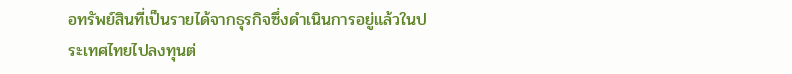อทรัพย์สินที่เป็นรายได้จากธุรกิจซึ่งดำเนินการอยู่แล้วในประเทศไทยไปลงทุนต่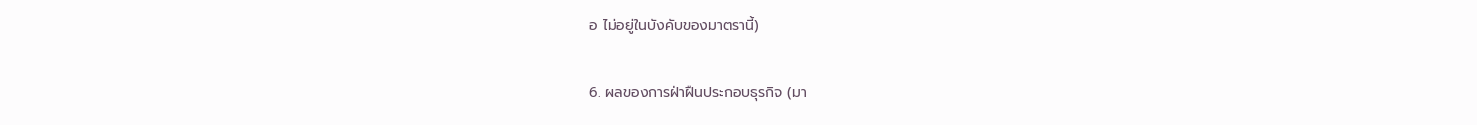อ ไม่อยู่ในบังคับของมาตรานี้)

6. ผลของการฝ่าฝืนประกอบธุรกิจ (มา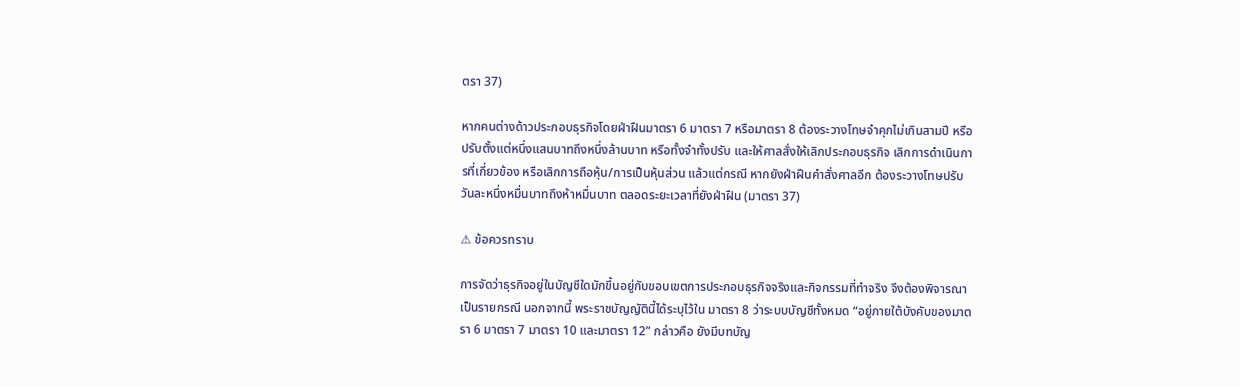ตรา 37)

หากคนต่างด้าวประกอบธุรกิจโดยฝ่าฝืนมาตรา 6 มาตรา 7 หรือมาตรา 8 ต้องระวางโทษจำคุกไม่เกินสามปี หรือปรับตั้งแต่หนึ่งแสนบาทถึงหนึ่งล้านบาท หรือทั้งจำทั้งปรับ และให้ศาลสั่งให้เลิกประกอบธุรกิจ เลิกการดำเนินการที่เกี่ยวข้อง หรือเลิกการถือหุ้น/การเป็นหุ้นส่วน แล้วแต่กรณี หากยังฝ่าฝืนคำสั่งศาลอีก ต้องระวางโทษปรับวันละหนึ่งหมื่นบาทถึงห้าหมื่นบาท ตลอดระยะเวลาที่ยังฝ่าฝืน (มาตรา 37)

⚠ ข้อควรทราบ

การจัดว่าธุรกิจอยู่ในบัญชีใดมักขึ้นอยู่กับขอบเขตการประกอบธุรกิจจริงและกิจกรรมที่ทำจริง จึงต้องพิจารณาเป็นรายกรณี นอกจากนี้ พระราชบัญญัตินี้ได้ระบุไว้ใน มาตรา 8 ว่าระบบบัญชีทั้งหมด “อยู่ภายใต้บังคับของมาตรา 6 มาตรา 7 มาตรา 10 และมาตรา 12” กล่าวคือ ยังมีบทบัญ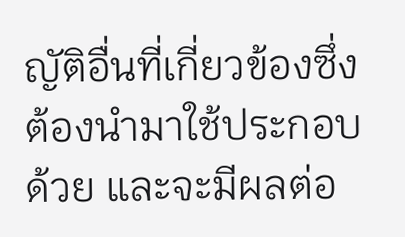ญัติอื่นที่เกี่ยวข้องซึ่งต้องนำมาใช้ประกอบด้วย และจะมีผลต่อ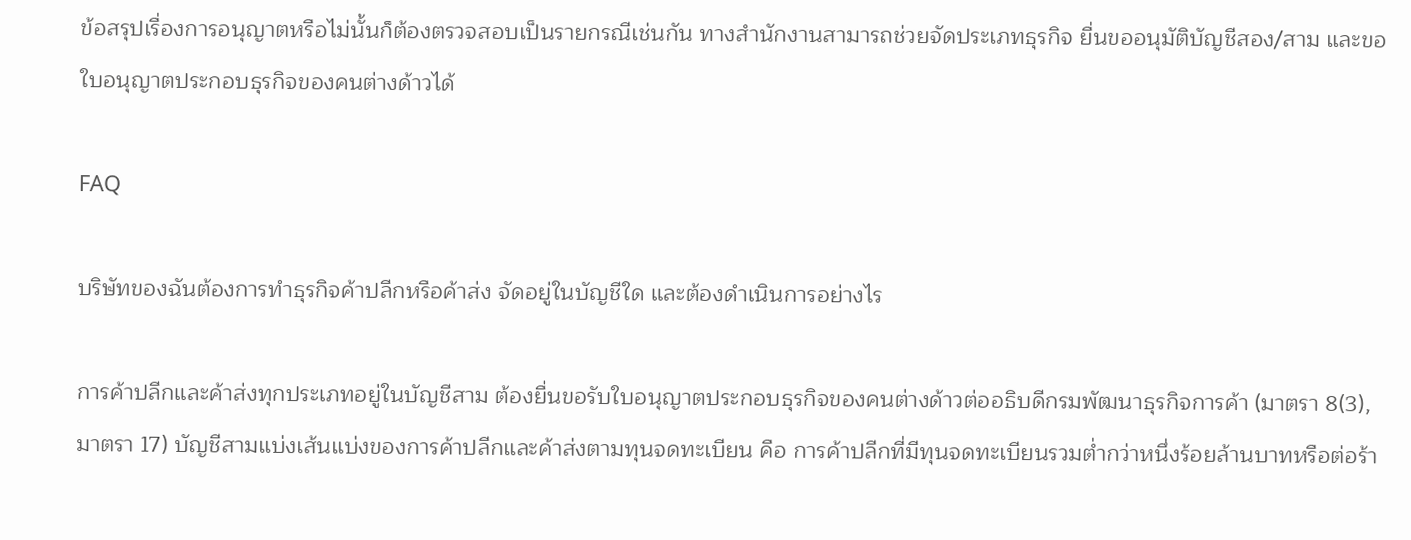ข้อสรุปเรื่องการอนุญาตหรือไม่นั้นก็ต้องตรวจสอบเป็นรายกรณีเช่นกัน ทางสำนักงานสามารถช่วยจัดประเภทธุรกิจ ยื่นขออนุมัติบัญชีสอง/สาม และขอใบอนุญาตประกอบธุรกิจของคนต่างด้าวได้

FAQ

บริษัทของฉันต้องการทำธุรกิจค้าปลีกหรือค้าส่ง จัดอยู่ในบัญชีใด และต้องดำเนินการอย่างไร

การค้าปลีกและค้าส่งทุกประเภทอยู่ในบัญชีสาม ต้องยื่นขอรับใบอนุญาตประกอบธุรกิจของคนต่างด้าวต่ออธิบดีกรมพัฒนาธุรกิจการค้า (มาตรา 8(3), มาตรา 17) บัญชีสามแบ่งเส้นแบ่งของการค้าปลีกและค้าส่งตามทุนจดทะเบียน คือ การค้าปลีกที่มีทุนจดทะเบียนรวมต่ำกว่าหนึ่งร้อยล้านบาทหรือต่อร้า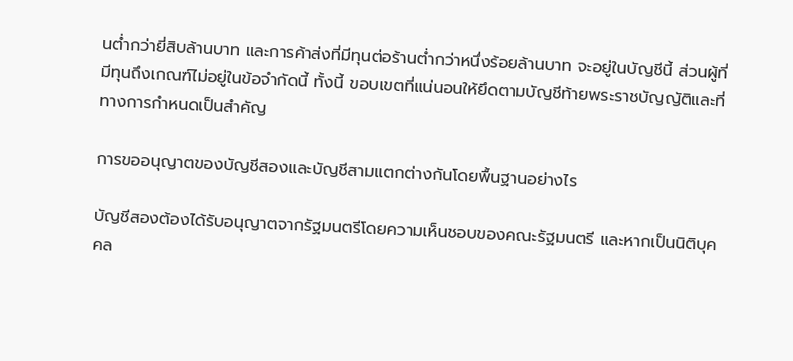นต่ำกว่ายี่สิบล้านบาท และการค้าส่งที่มีทุนต่อร้านต่ำกว่าหนึ่งร้อยล้านบาท จะอยู่ในบัญชีนี้ ส่วนผู้ที่มีทุนถึงเกณฑ์ไม่อยู่ในข้อจำกัดนี้ ทั้งนี้ ขอบเขตที่แน่นอนให้ยึดตามบัญชีท้ายพระราชบัญญัติและที่ทางการกำหนดเป็นสำคัญ

การขออนุญาตของบัญชีสองและบัญชีสามแตกต่างกันโดยพื้นฐานอย่างไร

บัญชีสองต้องได้รับอนุญาตจากรัฐมนตรีโดยความเห็นชอบของคณะรัฐมนตรี และหากเป็นนิติบุคคล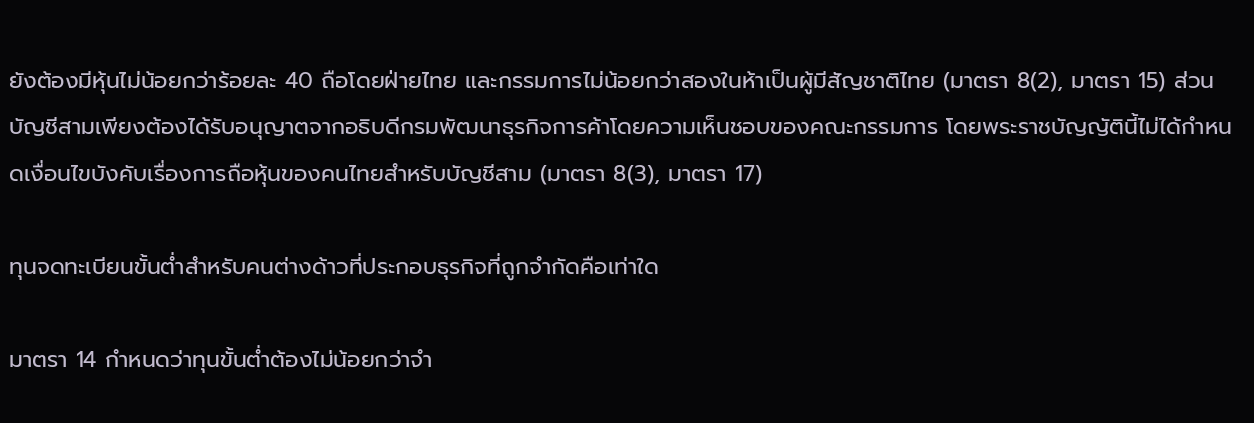ยังต้องมีหุ้นไม่น้อยกว่าร้อยละ 40 ถือโดยฝ่ายไทย และกรรมการไม่น้อยกว่าสองในห้าเป็นผู้มีสัญชาติไทย (มาตรา 8(2), มาตรา 15) ส่วนบัญชีสามเพียงต้องได้รับอนุญาตจากอธิบดีกรมพัฒนาธุรกิจการค้าโดยความเห็นชอบของคณะกรรมการ โดยพระราชบัญญัตินี้ไม่ได้กำหนดเงื่อนไขบังคับเรื่องการถือหุ้นของคนไทยสำหรับบัญชีสาม (มาตรา 8(3), มาตรา 17)

ทุนจดทะเบียนขั้นต่ำสำหรับคนต่างด้าวที่ประกอบธุรกิจที่ถูกจำกัดคือเท่าใด

มาตรา 14 กำหนดว่าทุนขั้นต่ำต้องไม่น้อยกว่าจำ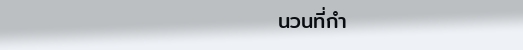นวนที่กำ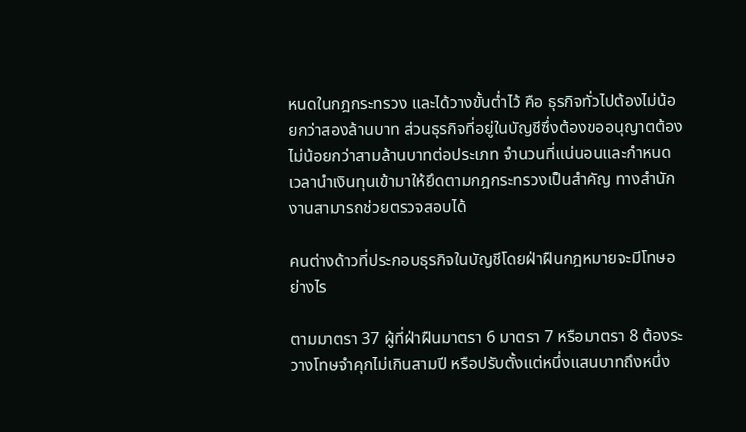หนดในกฎกระทรวง และได้วางขั้นต่ำไว้ คือ ธุรกิจทั่วไปต้องไม่น้อยกว่าสองล้านบาท ส่วนธุรกิจที่อยู่ในบัญชีซึ่งต้องขออนุญาตต้องไม่น้อยกว่าสามล้านบาทต่อประเภท จำนวนที่แน่นอนและกำหนดเวลานำเงินทุนเข้ามาให้ยึดตามกฎกระทรวงเป็นสำคัญ ทางสำนักงานสามารถช่วยตรวจสอบได้

คนต่างด้าวที่ประกอบธุรกิจในบัญชีโดยฝ่าฝืนกฎหมายจะมีโทษอย่างไร

ตามมาตรา 37 ผู้ที่ฝ่าฝืนมาตรา 6 มาตรา 7 หรือมาตรา 8 ต้องระวางโทษจำคุกไม่เกินสามปี หรือปรับตั้งแต่หนึ่งแสนบาทถึงหนึ่ง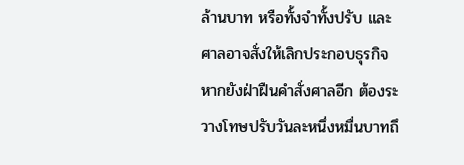ล้านบาท หรือทั้งจำทั้งปรับ และศาลอาจสั่งให้เลิกประกอบธุรกิจ หากยังฝ่าฝืนคำสั่งศาลอีก ต้องระวางโทษปรับวันละหนึ่งหมื่นบาทถึ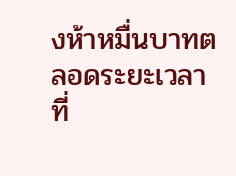งห้าหมื่นบาทตลอดระยะเวลาที่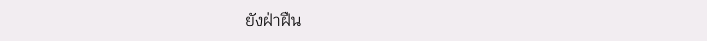ยังฝ่าฝืน